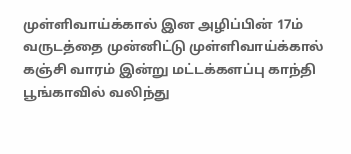முள்ளிவாய்க்கால் இன அழிப்பின் 17ம் வருடத்தை முன்னிட்டு முள்ளிவாய்க்கால் கஞ்சி வாரம் இன்று மட்டக்களப்பு காந்தி பூங்காவில் வலிந்து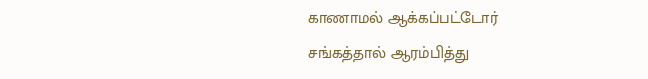காணாமல் ஆக்கப்பட்டோர் சங்கத்தால் ஆரம்பித்து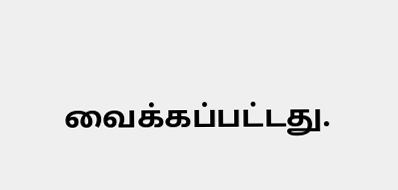வைக்கப்பட்டது.